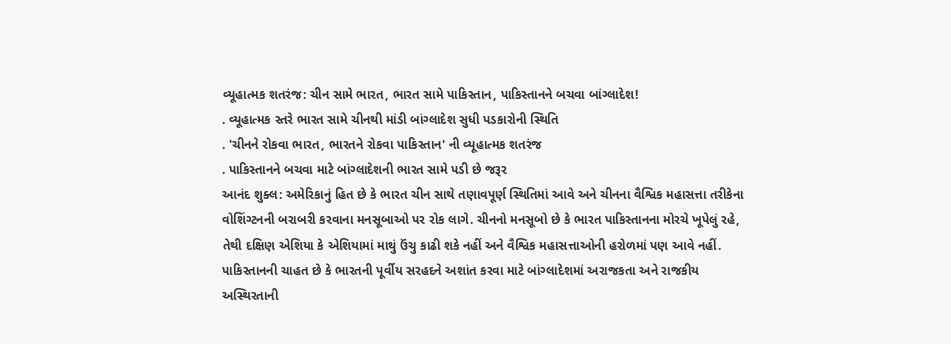વ્યૂહાત્મક શતરંજ: ચીન સામે ભારત, ભારત સામે પાકિસ્તાન, પાકિસ્તાનને બચવા બાંગ્લાદેશ!
. વ્યૂહાત્મક સ્તરે ભારત સામે ચીનથી માંડી બાંગ્લાદેશ સુધી પડકારોની સ્થિતિ
. 'ચીનને રોકવા ભારત, ભારતને રોકવા પાકિસ્તાન' ની વ્યૂહાત્મક શતરંજ
. પાકિસ્તાનને બચવા માટે બાંગ્લાદેશની ભારત સામે પડી છે જરૂર
આનંદ શુક્લ: અમેરિકાનું હિત છે કે ભારત ચીન સાથે તણાવપૂર્ણ સ્થિતિમાં આવે અને ચીનના વૈશ્વિક મહાસત્તા તરીકેના વોશિંગ્ટનની બરાબરી કરવાના મનસૂબાઓ પર રોક લાગે. ચીનનો મનસૂબો છે કે ભારત પાકિસ્તાનના મોરચે ખૂપેલું રહે, તેથી દક્ષિણ એશિયા કે એશિયામાં માથું ઉંચુ કાઢી શકે નહીં અને વૈશ્વિક મહાસત્તાઓની હરોળમાં પણ આવે નહીં.
પાકિસ્તાનની ચાહત છે કે ભારતની પૂર્વીય સરહદને અશાંત કરવા માટે બાંગ્લાદેશમાં અરાજકતા અને રાજકીય અસ્થિરતાની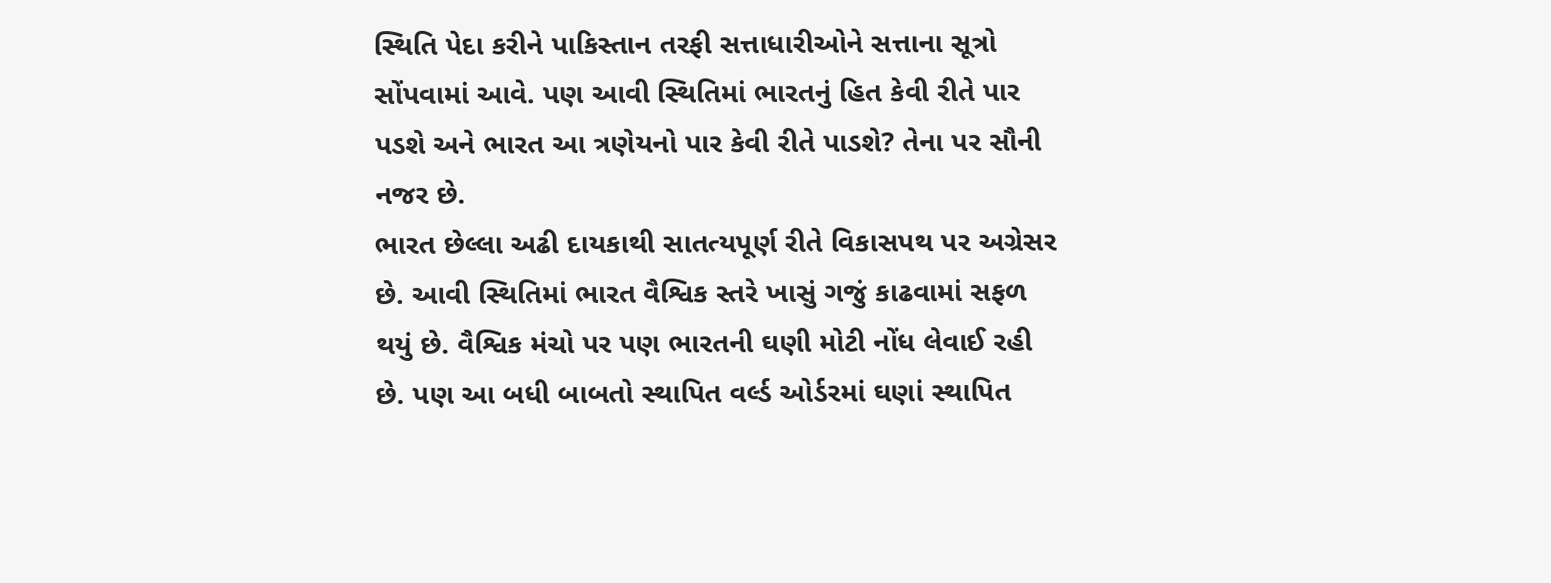સ્થિતિ પેદા કરીને પાકિસ્તાન તરફી સત્તાધારીઓને સત્તાના સૂત્રો સોંપવામાં આવે. પણ આવી સ્થિતિમાં ભારતનું હિત કેવી રીતે પાર પડશે અને ભારત આ ત્રણેયનો પાર કેવી રીતે પાડશે? તેના પર સૌની નજર છે.
ભારત છેલ્લા અઢી દાયકાથી સાતત્યપૂર્ણ રીતે વિકાસપથ પર અગ્રેસર છે. આવી સ્થિતિમાં ભારત વૈશ્વિક સ્તરે ખાસું ગજું કાઢવામાં સફળ થયું છે. વૈશ્વિક મંચો પર પણ ભારતની ઘણી મોટી નોંધ લેવાઈ રહી છે. પણ આ બધી બાબતો સ્થાપિત વર્લ્ડ ઓર્ડરમાં ઘણાં સ્થાપિત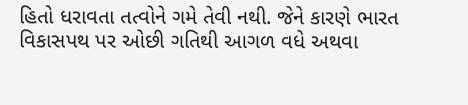હિતો ધરાવતા તત્વોને ગમે તેવી નથી. જેને કારણે ભારત વિકાસપથ પર ઓછી ગતિથી આગળ વધે અથવા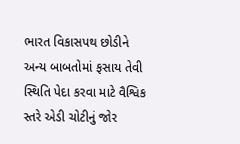ભારત વિકાસપથ છોડીને અન્ય બાબતોમાં ફસાય તેવી સ્થિતિ પેદા કરવા માટે વૈશ્વિક સ્તરે એડી ચોટીનું જોર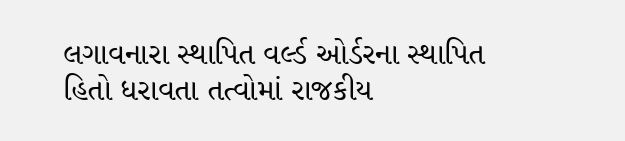લગાવનારા સ્થાપિત વર્લ્ડ ઓર્ડરના સ્થાપિત હિતો ધરાવતા તત્વોમાં રાજકીય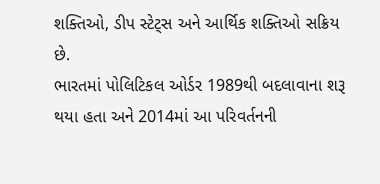શક્તિઓ, ડીપ સ્ટેટ્સ અને આર્થિક શક્તિઓ સક્રિય છે.
ભારતમાં પોલિટિકલ ઓર્ડર 1989થી બદલાવાના શરૂ થયા હતા અને 2014માં આ પરિવર્તનની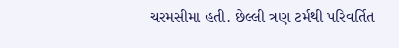ચરમસીમા હતી. છેલ્લી ત્રણ ટર્મથી પરિવર્તિત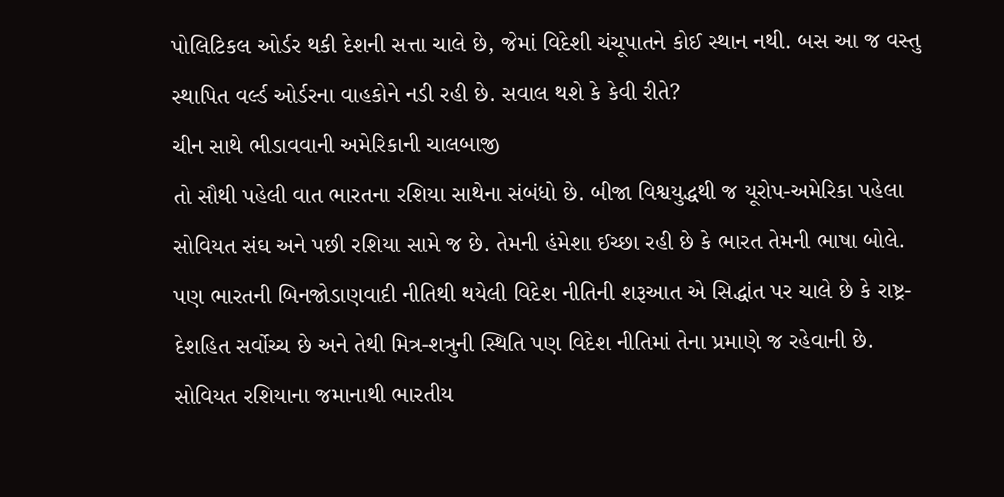પોલિટિકલ ઓર્ડર થકી દેશની સત્તા ચાલે છે, જેમાં વિદેશી ચંચૂપાતને કોઈ સ્થાન નથી. બસ આ જ વસ્તુ સ્થાપિત વર્લ્ડ ઓર્ડરના વાહકોને નડી રહી છે. સવાલ થશે કે કેવી રીતે?
ચીન સાથે ભીડાવવાની અમેરિકાની ચાલબાજી
તો સૌથી પહેલી વાત ભારતના રશિયા સાથેના સંબંધો છે. બીજા વિશ્વયુદ્ધથી જ યૂરોપ-અમેરિકા પહેલા સોવિયત સંઘ અને પછી રશિયા સામે જ છે. તેમની હંમેશા ઈચ્છા રહી છે કે ભારત તેમની ભાષા બોલે. પણ ભારતની બિનજોડાણવાદી નીતિથી થયેલી વિદેશ નીતિની શરૂઆત એ સિદ્ધાંત પર ચાલે છે કે રાષ્ટ્ર-દેશહિત સર્વોચ્ચ છે અને તેથી મિત્ર-શત્રુની સ્થિતિ પણ વિદેશ નીતિમાં તેના પ્રમાણે જ રહેવાની છે. સોવિયત રશિયાના જમાનાથી ભારતીય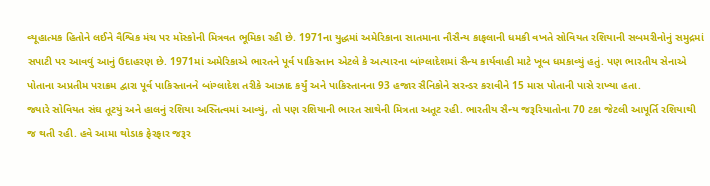વ્યૂહાત્મક હિતોને લઈને વૈશ્વિક મંચ પર મૉસ્કોની મિત્રવત ભૂમિકા રહી છે. 1971ના યુદ્ધમાં અમેરિકાના સાતમાના નૌસૈન્ય કાફલાની ધમકી વખતે સોવિયત રશિયાની સબમરીનોનું સમુદ્રમાં સપાટી પર આવવું આનું ઉદાહરણ છે. 1971માં અમેરિકાએ ભારતને પૂર્વ પાકિસ્તાન એટલે કે અત્યારના બાંગ્લાદેશમાં સૈન્ય કાર્યવાહી માટે ખૂબ ધમકાવ્યું હતું. પણ ભારતીય સેનાએ પોતાના અપ્રતીમ પરાક્રમ દ્વારા પૂર્વ પાકિસ્તાનને બાંગ્લાદેશ તરીકે આઝાદ કર્યું અને પાકિસ્તાનના 93 હજાર સૈનિકોને સરન્ડર કરાવીને 15 માસ પોતાની પાસે રાખ્યા હતા.
જ્યારે સોવિયત સંઘ તૂટયું અને હાલનું રશિયા અસ્તિત્વમાં આવ્યું, તો પણ રશિયાની ભારત સાથેની મિત્રતા અતૂટ રહી. ભારતીય સૈન્ય જરૂરિયાતોના 70 ટકા જેટલી આપૂર્તિ રશિયાથી જ થતી રહી. હવે આમા થોડાક ફેરફાર જરૂર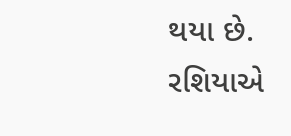થયા છે.
રશિયાએ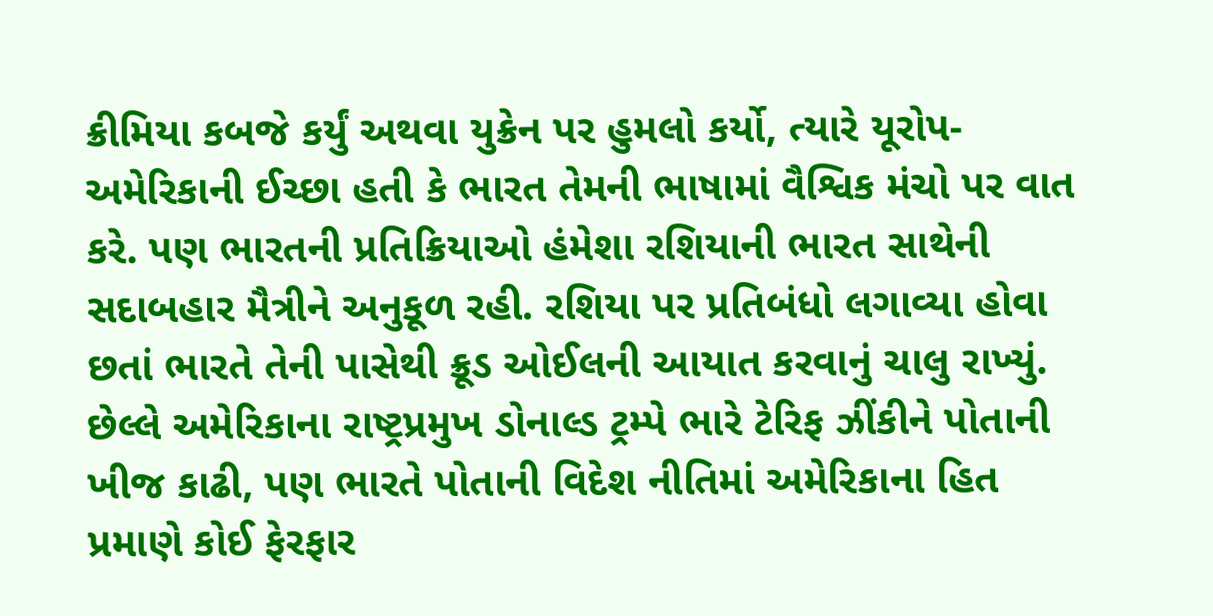ક્રીમિયા કબજે કર્યું અથવા યુક્રેન પર હુમલો કર્યો, ત્યારે યૂરોપ-અમેરિકાની ઈચ્છા હતી કે ભારત તેમની ભાષામાં વૈશ્વિક મંચો પર વાત કરે. પણ ભારતની પ્રતિક્રિયાઓ હંમેશા રશિયાની ભારત સાથેની સદાબહાર મૈત્રીને અનુકૂળ રહી. રશિયા પર પ્રતિબંધો લગાવ્યા હોવા છતાં ભારતે તેની પાસેથી ક્રૂડ ઓઈલની આયાત કરવાનું ચાલુ રાખ્યું. છેલ્લે અમેરિકાના રાષ્ટ્રપ્રમુખ ડોનાલ્ડ ટ્રમ્પે ભારે ટેરિફ ઝીંકીને પોતાની ખીજ કાઢી, પણ ભારતે પોતાની વિદેશ નીતિમાં અમેરિકાના હિત પ્રમાણે કોઈ ફેરફાર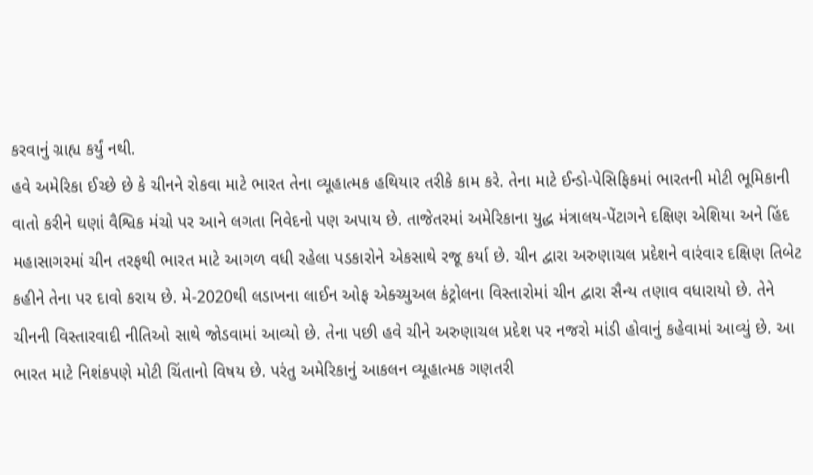કરવાનું ગ્રાહ્ય કર્યું નથી.
હવે અમેરિકા ઈચ્છે છે કે ચીનને રોકવા માટે ભારત તેના વ્યૂહાત્મક હથિયાર તરીકે કામ કરે. તેના માટે ઈન્ડો-પેસિફિકમાં ભારતની મોટી ભૂમિકાની વાતો કરીને ઘણાં વૈશ્વિક મંચો પર આને લગતા નિવેદનો પણ અપાય છે. તાજેતરમાં અમેરિકાના યુદ્ધ મંત્રાલય-પેંટાગને દક્ષિણ એશિયા અને હિંદ મહાસાગરમાં ચીન તરફથી ભારત માટે આગળ વધી રહેલા પડકારોને એકસાથે રજૂ કર્યા છે. ચીન દ્વારા અરુણાચલ પ્રદેશને વારંવાર દક્ષિણ તિબેટ કહીને તેના પર દાવો કરાય છે. મે-2020થી લડાખના લાઈન ઓફ એક્ચ્યુઅલ કંટ્રોલના વિસ્તારોમાં ચીન દ્વારા સૈન્ય તણાવ વધારાયો છે. તેને ચીનની વિસ્તારવાદી નીતિઓ સાથે જોડવામાં આવ્યો છે. તેના પછી હવે ચીને અરુણાચલ પ્રદેશ પર નજરો માંડી હોવાનું કહેવામાં આવ્યું છે. આ ભારત માટે નિશંકપણે મોટી ચિંતાનો વિષય છે. પરંતુ અમેરિકાનું આકલન વ્યૂહાત્મક ગણતરી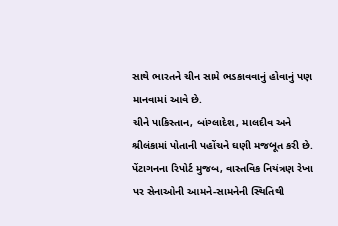સાથે ભારતને ચીન સામે ભડકાવવાનું હોવાનું પણ માનવામાં આવે છે.
ચીને પાકિસ્તાન, બાંગ્લાદેશ, માલદીવ અને શ્રીલંકામાં પોતાની પહોંચને ઘણી મજબૂત કરી છે. પેંટાગનના રિપોર્ટ મુજબ, વાસ્તવિક નિયંત્રણ રેખા પર સેનાઓની આમને-સામનેની સ્થિતિથી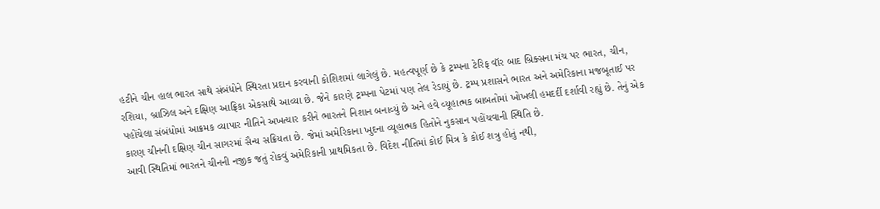હટીને ચીન હાલ ભારત સાથે સંબંધોને સ્થિરતા પ્રદાન કરવાની કોશિશમાં લાગેલું છે. મહત્વપૂર્ણ છે કે ટ્રમ્પના ટેરિફ વૉર બાદ બ્રિક્સના મંચ પર ભારત, ચીન, રશિયા, બ્રાઝિલ અને દક્ષિણ આફ્રિકા એકસાથે આવ્યા છે. જેને કારણે ટ્રમ્પના પેટમાં પણ તેલ રેડાયું છે. ટ્રમ્પ પ્રશાસને ભારત અને અમેરિકાના મજબૂતાઈ પર પહોંચેલા સંબંધોમાં આક્રમક વ્યાપાર નીતિને અખત્યાર કરીને ભારતને નિશાન બનાવ્યું છે અને હવે વ્યૂહાત્મક બાબતોમાં ખોખલી હમદર્દી દર્શાવી રહ્યું છે. તેનું એક કારણ ચીનની દક્ષિણ ચીન સાગરમાં સૈન્ય સક્રિયતા છે. જેમાં અમેરિકાના ખુદના વ્યૂહાત્મક હિતોને નુકસાન પહોંચવાની સ્થિતિ છે.
આવી સ્થિતિમાં ભારતને ચીનની નજીક જતું રોકવું અમેરિકાની પ્રાથમિકતા છે. વિદેશ નીતિમાં કોઈ મિત્ર કે કોઈ શત્રુ હોતું નથી,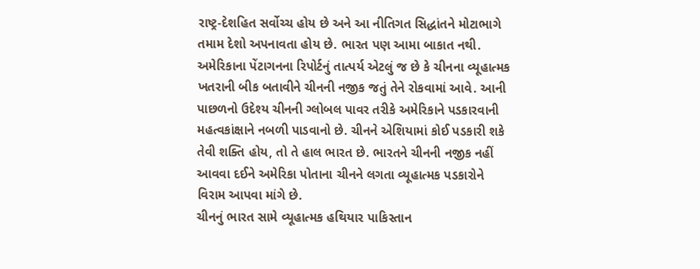રાષ્ટ્ર-દેશહિત સર્વોચ્ચ હોય છે અને આ નીતિગત સિદ્ધાંતને મોટાભાગે તમામ દેશો અપનાવતા હોય છે. ભારત પણ આમા બાકાત નથી. અમેરિકાના પેંટાગનના રિપોર્ટનું તાત્પર્ય એટલું જ છે કે ચીનના વ્યૂહાત્મક ખતરાની બીક બતાવીને ચીનની નજીક જતું તેને રોકવામાં આવે. આની પાછળનો ઉદેશ્ય ચીનની ગ્લોબલ પાવર તરીકે અમેરિકાને પડકારવાની મહત્વકાંક્ષાને નબળી પાડવાનો છે. ચીનને એશિયામાં કોઈ પડકારી શકે તેવી શક્તિ હોય, તો તે હાલ ભારત છે. ભારતને ચીનની નજીક નહીં આવવા દઈને અમેરિકા પોતાના ચીનને લગતા વ્યૂહાત્મક પડકારોને વિરામ આપવા માંગે છે.
ચીનનું ભારત સામે વ્યૂહાત્મક હથિયાર પાકિસ્તાન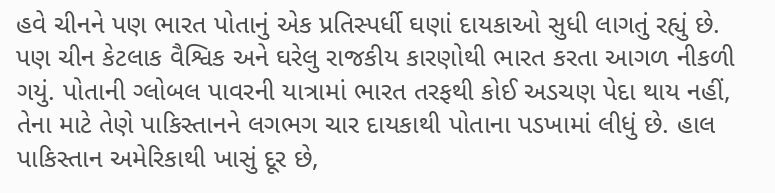હવે ચીનને પણ ભારત પોતાનું એક પ્રતિસ્પર્ધી ઘણાં દાયકાઓ સુધી લાગતું રહ્યું છે. પણ ચીન કેટલાક વૈશ્વિક અને ઘરેલુ રાજકીય કારણોથી ભારત કરતા આગળ નીકળી ગયું. પોતાની ગ્લોબલ પાવરની યાત્રામાં ભારત તરફથી કોઈ અડચણ પેદા થાય નહીં, તેના માટે તેણે પાકિસ્તાનને લગભગ ચાર દાયકાથી પોતાના પડખામાં લીધું છે. હાલ પાકિસ્તાન અમેરિકાથી ખાસું દૂર છે,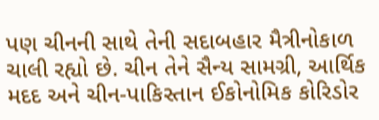પણ ચીનની સાથે તેની સદાબહાર મૈત્રીનોકાળ ચાલી રહ્યો છે. ચીન તેને સૈન્ય સામગ્રી, આર્થિક મદદ અને ચીન-પાકિસ્તાન ઈકોનોમિક કોરિડોર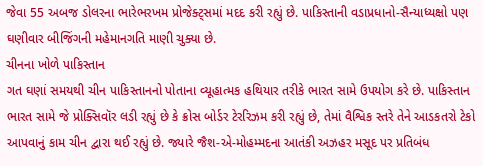જેવા 55 અબજ ડોલરના ભારેભરખમ પ્રોજેક્ટ્સમાં મદદ કરી રહ્યું છે. પાકિસ્તાની વડાપ્રધાનો-સૈન્યાધ્યક્ષો પણ ઘણીવાર બીજિંગની મહેમાનગતિ માણી ચુક્યા છે.
ચીનના ખોળે પાકિસ્તાન
ગત ઘણાં સમયથી ચીન પાકિસ્તાનનો પોતાના વ્યૂહાત્મક હથિયાર તરીકે ભારત સામે ઉપયોગ કરે છે. પાકિસ્તાન ભારત સામે જે પ્રોક્સિવૉર લડી રહ્યું છે કે ક્રોસ બોર્ડર ટેરરિઝમ કરી રહ્યું છે, તેમાં વૈશ્વિક સ્તરે તેને આડકતરો ટેકો આપવાનું કામ ચીન દ્વારા થઈ રહ્યું છે. જ્યારે જૈશ-એ-મોહમ્મદના આતંકી અઝહર મસૂદ પર પ્રતિબંધ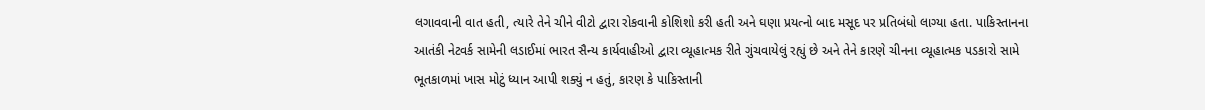લગાવવાની વાત હતી, ત્યારે તેને ચીને વીટો દ્વારા રોકવાની કોશિશો કરી હતી અને ઘણા પ્રયત્નો બાદ મસૂદ પર પ્રતિબંધો લાગ્યા હતા. પાકિસ્તાનના આતંકી નેટવર્ક સામેની લડાઈમાં ભારત સૈન્ય કાર્યવાહીઓ દ્વારા વ્યૂહાત્મક રીતે ગુંચવાયેલું રહ્યું છે અને તેને કારણે ચીનના વ્યૂહાત્મક પડકારો સામે ભૂતકાળમાં ખાસ મોટું ધ્યાન આપી શક્યું ન હતું, કારણ કે પાકિસ્તાની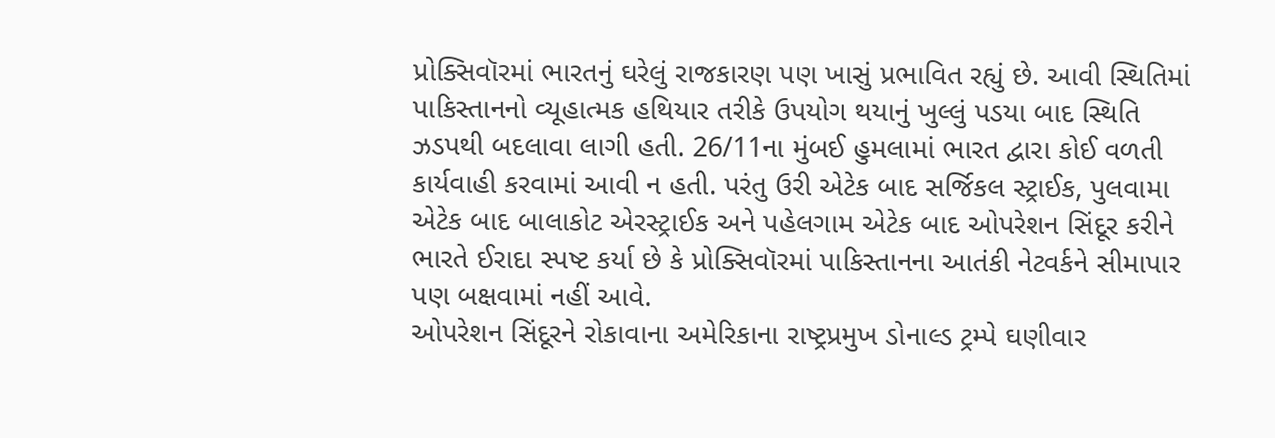પ્રોક્સિવૉરમાં ભારતનું ઘરેલું રાજકારણ પણ ખાસું પ્રભાવિત રહ્યું છે. આવી સ્થિતિમાં પાકિસ્તાનનો વ્યૂહાત્મક હથિયાર તરીકે ઉપયોગ થયાનું ખુલ્લું પડયા બાદ સ્થિતિ ઝડપથી બદલાવા લાગી હતી. 26/11ના મુંબઈ હુમલામાં ભારત દ્વારા કોઈ વળતી કાર્યવાહી કરવામાં આવી ન હતી. પરંતુ ઉરી એટેક બાદ સર્જિકલ સ્ટ્રાઈક, પુલવામા એટેક બાદ બાલાકોટ એરસ્ટ્રાઈક અને પહેલગામ એટેક બાદ ઓપરેશન સિંદૂર કરીને ભારતે ઈરાદા સ્પષ્ટ કર્યા છે કે પ્રોક્સિવૉરમાં પાકિસ્તાનના આતંકી નેટવર્કને સીમાપાર પણ બક્ષવામાં નહીં આવે.
ઓપરેશન સિંદૂરને રોકાવાના અમેરિકાના રાષ્ટ્રપ્રમુખ ડોનાલ્ડ ટ્રમ્પે ઘણીવાર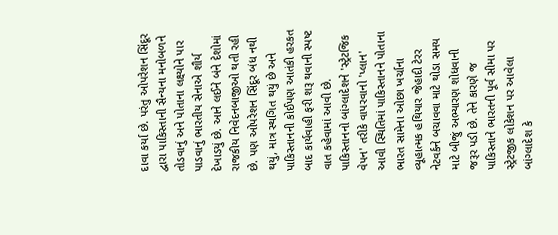દાવા કર્યા છે. પરંતુ ઓપરેશન સિંદૂર દ્વારા પાકિસ્તાની સૈન્યના મનોબળને તોડવાનું અને પોતાના લક્ષ્યોને પાર પાડવાનું ભારતીય સેનાએ શૌર્ય દેખાડયું છે. આને લઈને બંને દેશોમાં રાજકીય નિવેદનબાજીઓ થતી રહી છે. પણ ઓપરેશન સિંદૂર બંધ નથી થયું, માત્ર સ્થગિત થયું છે અને પાકિસ્તાનની કોઈપણ આતંકી હરકત બાદ કાર્યવાહી ફરી શરૂ થવાની સ્પષ્ટ વાત કહેવામાં આવી છે.
પાકિસ્તાનનો બાંગ્લાદેશને 'સ્ટ્રેટજિક વેપન' તરીકે વાપરવાનો 'પ્લાન'
આવી સ્થિતિમાં પાકિસ્તાનને પોતાના ભારત સામેના ઓછા ખર્ચાના વ્યૂહાત્મક હથિયાર જેહાદી ટેરર નેટવર્કને બચાવવા માટે થોડા સમય માટે બીજું અભ્યારણ શોધવાની જરૂર પડી છે. તેને કારણે જ પાકિસ્તાને ભારતની પૂર્વ સીમા પર સ્ટ્રેટજીક લોકેશન પર આવેલા બાંગ્લાદેશ કે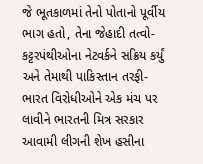જે ભૂતકાળમાં તેનો પોતાનો પૂર્વીય ભાગ હતો, તેના જેહાદી તત્વો-કટ્ટરપંથીઓના નેટવર્કને સક્રિય કર્યું અને તેમાથી પાકિસ્તાન તરફી-ભારત વિરોધીઓને એક મંચ પર લાવીને ભારતની મિત્ર સરકાર આવામી લીગની શેખ હસીના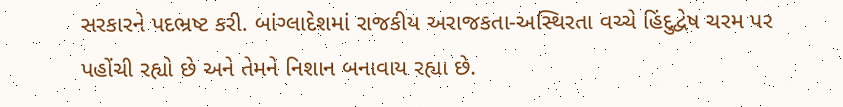સરકારને પદભ્રષ્ટ કરી. બાંગ્લાદેશમાં રાજકીય અરાજકતા-અસ્થિરતા વચ્ચે હિંદુદ્વેષ ચરમ પર પહોંચી રહ્યો છે અને તેમને નિશાન બનાવાય રહ્યા છે.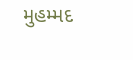મુહમ્મદ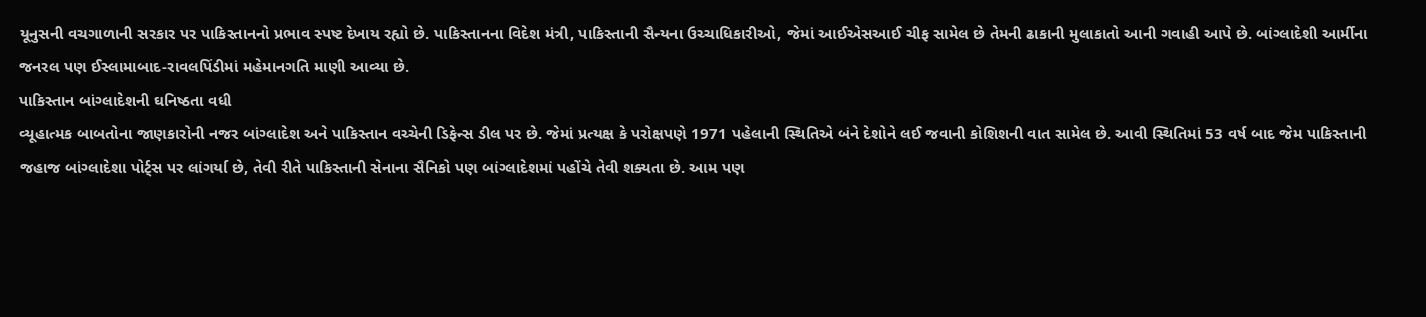યૂનુસની વચગાળાની સરકાર પર પાકિસ્તાનનો પ્રભાવ સ્પષ્ટ દેખાય રહ્યો છે. પાકિસ્તાનના વિદેશ મંત્રી, પાકિસ્તાની સૈન્યના ઉચ્ચાધિકારીઓ, જેમાં આઈએસઆઈ ચીફ સામેલ છે તેમની ઢાકાની મુલાકાતો આની ગવાહી આપે છે. બાંગ્લાદેશી આર્મીના જનરલ પણ ઈસ્લામાબાદ-રાવલપિંડીમાં મહેમાનગતિ માણી આવ્યા છે.
પાકિસ્તાન બાંગ્લાદેશની ઘનિષ્ઠતા વધી
વ્યૂહાત્મક બાબતોના જાણકારોની નજર બાંગ્લાદેશ અને પાકિસ્તાન વચ્ચેની ડિફેન્સ ડીલ પર છે. જેમાં પ્રત્યક્ષ કે પરોક્ષપણે 1971 પહેલાની સ્થિતિએ બંને દેશોને લઈ જવાની કોશિશની વાત સામેલ છે. આવી સ્થિતિમાં 53 વર્ષ બાદ જેમ પાકિસ્તાની જહાજ બાંગ્લાદેશા પોર્ટ્સ પર લાંગર્યા છે, તેવી રીતે પાકિસ્તાની સેનાના સૈનિકો પણ બાંગ્લાદેશમાં પહોંચે તેવી શક્યતા છે. આમ પણ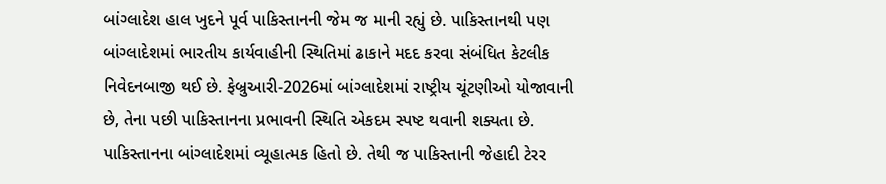બાંગ્લાદેશ હાલ ખુદને પૂર્વ પાકિસ્તાનની જેમ જ માની રહ્યું છે. પાકિસ્તાનથી પણ બાંગ્લાદેશમાં ભારતીય કાર્યવાહીની સ્થિતિમાં ઢાકાને મદદ કરવા સંબંધિત કેટલીક નિવેદનબાજી થઈ છે. ફેબ્રુઆરી-2026માં બાંગ્લાદેશમાં રાષ્ટ્રીય ચૂંટણીઓ યોજાવાની છે, તેના પછી પાકિસ્તાનના પ્રભાવની સ્થિતિ એકદમ સ્પષ્ટ થવાની શક્યતા છે.
પાકિસ્તાનના બાંગ્લાદેશમાં વ્યૂહાત્મક હિતો છે. તેથી જ પાકિસ્તાની જેહાદી ટેરર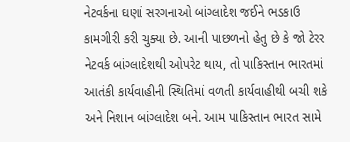નેટવર્કના ઘણાં સરગનાઓ બાંગ્લાદેશ જઈને ભડકાઉ કામગીરી કરી ચુક્યા છે. આની પાછળનો હેતુ છે કે જો ટેરર નેટવર્ક બાંગ્લાદેશથી ઓપરેટ થાય, તો પાકિસ્તાન ભારતમાં આતંકી કાર્યવાહીની સ્થિતિમાં વળતી કાર્યવાહીથી બચી શકે અને નિશાન બાંગ્લાદેશ બને. આમ પાકિસ્તાન ભારત સામે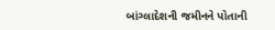બાંગ્લાદેશની જમીનને પોતાની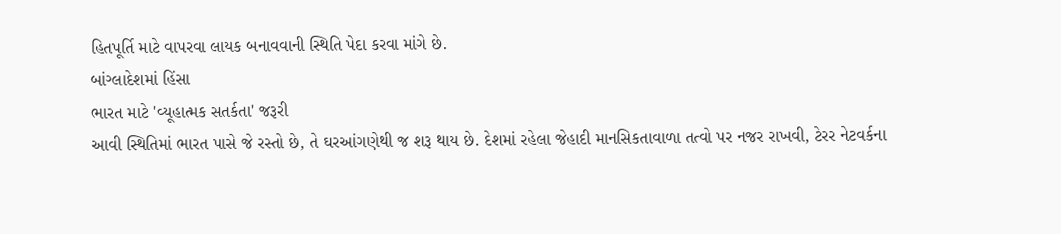હિતપૂર્તિ માટે વાપરવા લાયક બનાવવાની સ્થિતિ પેદા કરવા માંગે છે.
બાંગ્લાદેશમાં હિંસા
ભારત માટે 'વ્યૂહાત્મક સતર્કતા' જરૂરી
આવી સ્થિતિમાં ભારત પાસે જે રસ્તો છે, તે ઘરઆંગણેથી જ શરૂ થાય છે. દેશમાં રહેલા જેહાદી માનસિકતાવાળા તત્વો પર નજર રાખવી, ટેરર નેટવર્કના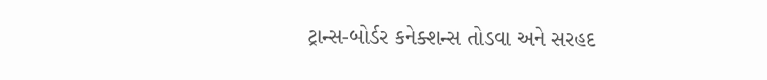ટ્રાન્સ-બોર્ડર કનેક્શન્સ તોડવા અને સરહદ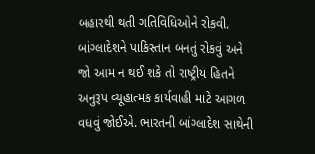બહારથી થતી ગતિવિધિઓને રોકવી. બાંગ્લાદેશને પાકિસ્તાન બનતું રોકવું અને જો આમ ન થઈ શકે તો રાષ્ટ્રીય હિતને અનુરૂપ વ્યૂહાત્મક કાર્યવાહી માટે આગળ વધવું જોઈએ. ભારતની બાંગ્લાદેશ સાથેની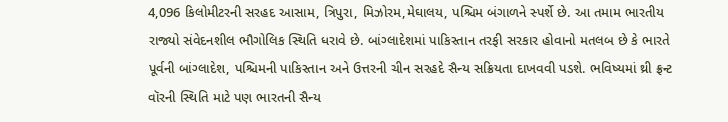4,096 કિલોમીટરની સરહદ આસામ, ત્રિપુરા, મિઝોરમ,મેઘાલય, પશ્ચિમ બંગાળને સ્પર્શે છે. આ તમામ ભારતીય રાજ્યો સંવેદનશીલ ભૌગોલિક સ્થિતિ ધરાવે છે. બાંગ્લાદેશમાં પાકિસ્તાન તરફી સરકાર હોવાનો મતલબ છે કે ભારતે પૂર્વની બાંગ્લાદેશ, પશ્ચિમની પાકિસ્તાન અને ઉત્તરની ચીન સરહદે સૈન્ય સક્રિયતા દાખવવી પડશે. ભવિષ્યમાં થ્રી ફ્રન્ટ વૉરની સ્થિતિ માટે પણ ભારતની સૈન્ય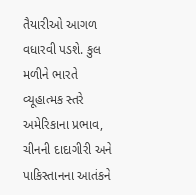તૈયારીઓ આગળ વધારવી પડશે. કુલ મળીને ભારતે વ્યૂહાત્મક સ્તરે અમેરિકાના પ્રભાવ, ચીનની દાદાગીરી અને પાકિસ્તાનના આતંકને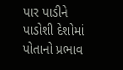પાર પાડીને પાડોશી દેશોમાં પોતાનો પ્રભાવ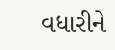વધારીને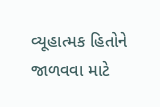વ્યૂહાત્મક હિતોને જાળવવા માટે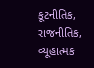કૂટનીતિક, રાજનીતિક, વ્યૂહાત્મક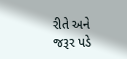રીતે અને જરૂર પડે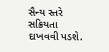સૈન્ય સ્તરે સક્રિયતા દાખવવી પડશે.